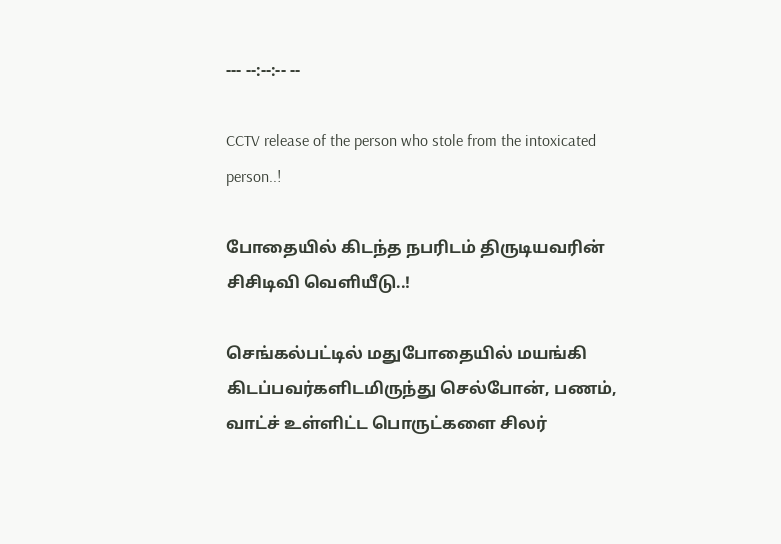--- --:--:-- --

CCTV release of the person who stole from the intoxicated person..!

போதையில் கிடந்த நபரிடம் திருடியவரின் சிசிடிவி வெளியீடு..!

செங்கல்பட்டில் மதுபோதையில் மயங்கி கிடப்பவர்களிடமிருந்து செல்போன், பணம், வாட்ச் உள்ளிட்ட பொருட்களை சிலர்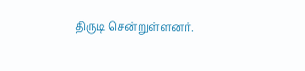திருடி சென்றுள்ளனர்.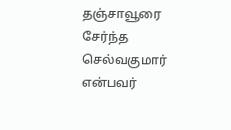தஞ்சாவூரை சேர்ந்த செல்வகுமார் என்பவர்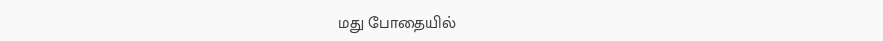மது போதையில்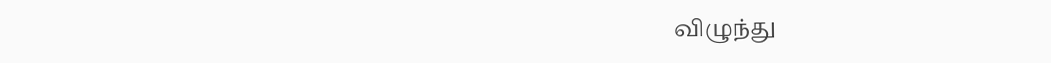விழுந்து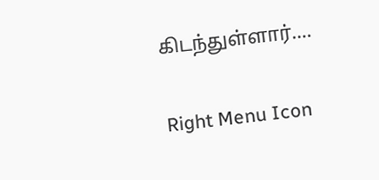கிடந்துள்ளார்....

Right Menu Icon